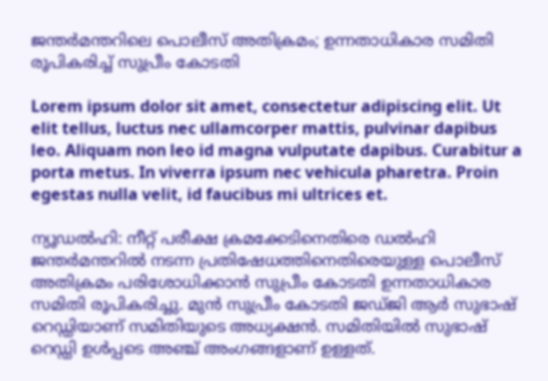ജന്തര്‍മന്തറിലെ പൊലീസ് അതിക്രമം; ഉന്നതാധികാര സമിതി രൂപികരിച്ച് സുപ്രീം കോടതി

Lorem ipsum dolor sit amet, consectetur adipiscing elit. Ut elit tellus, luctus nec ullamcorper mattis, pulvinar dapibus leo. Aliquam non leo id magna vulputate dapibus. Curabitur a porta metus. In viverra ipsum nec vehicula pharetra. Proin egestas nulla velit, id faucibus mi ultrices et.

ന്യൂഡല്‍ഹി: നീറ്റ് പരീക്ഷ ക്രമക്കേടിനെതിരെ ഡല്‍ഹി ജന്തര്‍മന്തറില്‍ നടന്ന പ്രതിഷേധത്തിനെതിരെയുള്ള പൊലീസ് അതിക്രമം പരിശോധിക്കാന്‍ സുപ്രീം കോടതി ഉന്നതാധികാര സമിതി രൂപികരിച്ചു. മുന്‍ സുപ്രീം കോടതി ജഡ്ജി ആര്‍ സുഭാഷ് റെഡ്ഡിയാണ് സമിതിയുടെ അധ്യക്ഷന്‍. സമിതിയില്‍ സുഭാഷ് റെഡ്ഡി ഉള്‍പ്പടെ അഞ്ച് അംഗങ്ങളാണ് ഉള്ളത്.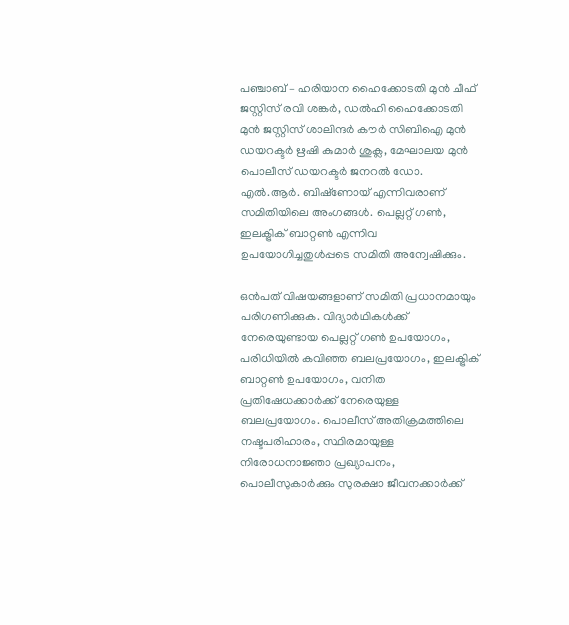പഞ്ചാബ് – ഹരിയാന ഹൈക്കോടതി മുന്‍ ചീഫ് ജസ്റ്റിസ് രവി ശങ്കര്‍, ഡല്‍ഹി ഹൈക്കോടതി മുന്‍ ജസ്റ്റിസ് ശാലിന്ദര്‍ കൗര്‍ സിബിഐ മുന്‍ ഡയറക്ടര്‍ ഋഷി കുമാര്‍ ശുക്ല, മേഘാലയ മുന്‍ പൊലീസ് ഡയറക്ടര്‍ ജനറല്‍ ഡോ. എല്‍.ആര്‍. ബിഷ്‌ണോയ് എന്നിവരാണ് സമിതിയിലെ അംഗങ്ങള്‍. പെല്ലറ്റ് ഗണ്‍, ഇലക്ട്രിക് ബാറ്റണ്‍ എന്നിവ ഉപയോഗിച്ചതുള്‍പ്പടെ സമിതി അന്വേഷിക്കും.

ഒന്‍പത് വിഷയങ്ങളാണ് സമിതി പ്രധാനമായും പരിഗണിക്കുക. വിദ്യാര്‍ഥികള്‍ക്ക് നേരെയുണ്ടായ പെല്ലറ്റ് ഗണ്‍ ഉപയോഗം, പരിധിയില്‍ കവിഞ്ഞ ബലപ്രയോഗം, ഇലക്ട്രിക് ബാറ്റണ്‍ ഉപയോഗം, വനിത പ്രതിഷേധക്കാര്‍ക്ക് നേരെയുള്ള ബലപ്രയോഗം. പൊലീസ് അതിക്രമത്തിലെ നഷ്ടപരിഹാരം, സ്ഥിരമായുള്ള നിരോധനാജ്ഞാ പ്രഖ്യാപനം, പൊലീസുകാര്‍ക്കും സുരക്ഷാ ജീവനക്കാര്‍ക്ക്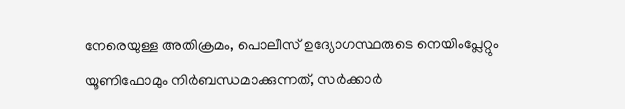നേരെയുള്ള അതിക്രമം, പൊലീസ് ഉദ്യോഗസ്ഥരുടെ നെയിംപ്ലേറ്റും യൂണിഫോമും നിര്‍ബന്ധമാക്കുന്നത്, സര്‍ക്കാര്‍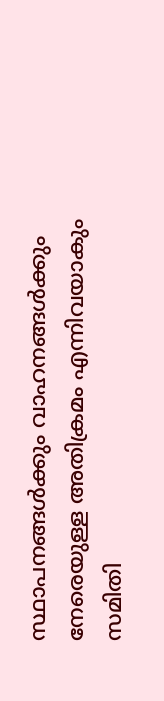സ്ഥാപനങ്ങള്‍ക്കും വാഹനങ്ങള്‍ക്കും നേരെയുള്ള അതിക്രമം എന്നിവയാകും സമിതി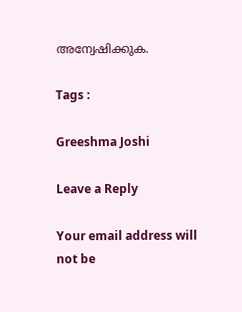അന്വേഷിക്കുക.

Tags :

Greeshma Joshi

Leave a Reply

Your email address will not be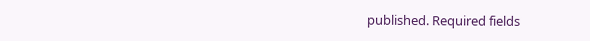published. Required fields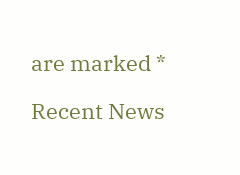are marked *

Recent News